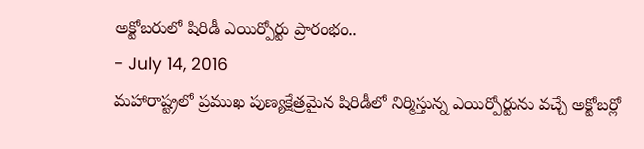అక్టోబరులో షిరిడీ ఎయిర్పోర్టు ప్రారంభం..
- July 14, 2016
మహారాష్ట్రలో ప్రముఖ పుణ్యక్షేత్రమైన షిరిడీలో నిర్మిస్తున్న ఎయిర్పోర్టును వచ్చే అక్టోబర్లో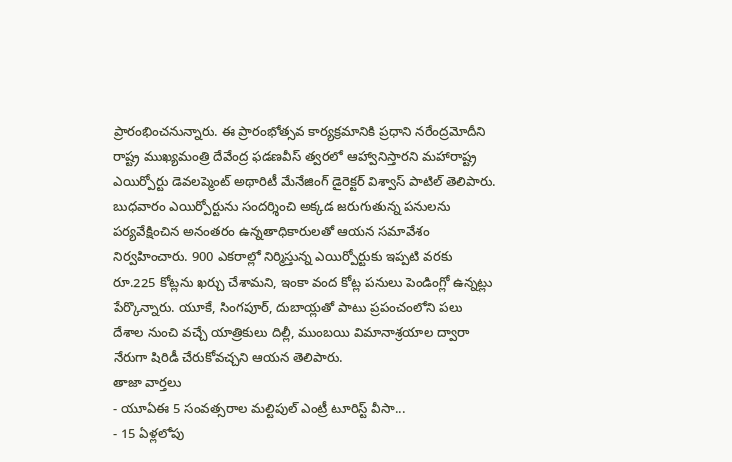ప్రారంభించనున్నారు. ఈ ప్రారంభోత్సవ కార్యక్రమానికి ప్రధాని నరేంద్రమోదీని రాష్ట్ర ముఖ్యమంత్రి దేవేంద్ర ఫడణవీస్ త్వరలో ఆహ్వానిస్తారని మహారాష్ట్ర ఎయిర్పోర్టు డెవలప్మెంట్ అథారిటీ మేనేజింగ్ డైరెక్టర్ విశ్వాస్ పాటిల్ తెలిపారు.
బుధవారం ఎయిర్పోర్టును సందర్శించి అక్కడ జరుగుతున్న పనులను పర్యవేక్షించిన అనంతరం ఉన్నతాధికారులతో ఆయన సమావేశం నిర్వహించారు. 900 ఎకరాల్లో నిర్మిస్తున్న ఎయిర్పోర్టుకు ఇప్పటి వరకు రూ.225 కోట్లను ఖర్చు చేశామని, ఇంకా వంద కోట్ల పనులు పెండింగ్లో ఉన్నట్లు పేర్కొన్నారు. యూకే, సింగపూర్, దుబాయ్లతో పాటు ప్రపంచంలోని పలు దేశాల నుంచి వచ్చే యాత్రికులు దిల్లీ, ముంబయి విమానాశ్రయాల ద్వారా నేరుగా షిరిడీ చేరుకోవచ్చని ఆయన తెలిపారు.
తాజా వార్తలు
- యూఏఈ 5 సంవత్సరాల మల్టిపుల్ ఎంట్రీ టూరిస్ట్ వీసా...
- 15 ఏళ్లలోపు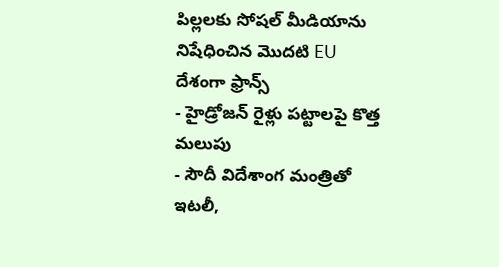పిల్లలకు సోషల్ మీడియాను నిషేధించిన మొదటి EU దేశంగా ఫ్రాన్స్
- హైడ్రోజన్ రైళ్లు పట్టాలపై కొత్త మలుపు
- సౌదీ విదేశాంగ మంత్రితో ఇటలీ,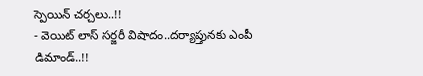స్పెయిన్ చర్చలు..!!
- వెయిట్ లాస్ సర్జరీ విషాదం..దర్యాప్తునకు ఎంపీ డిమాండ్..!!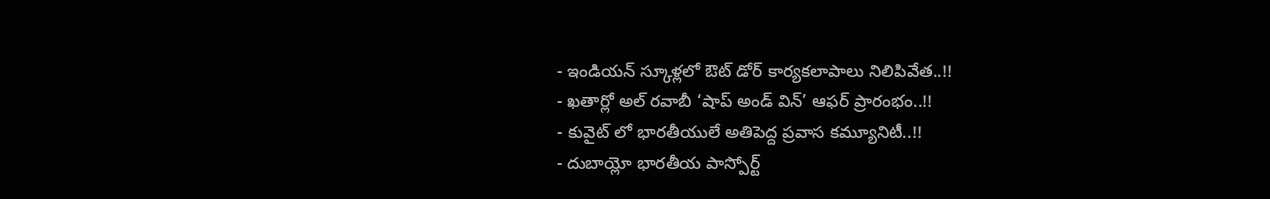- ఇండియన్ స్కూళ్లలో ఔట్ డోర్ కార్యకలాపాలు నిలిపివేత..!!
- ఖతార్లో అల్ రవాబీ ‘షాప్ అండ్ విన్’ ఆఫర్ ప్రారంభం..!!
- కువైట్ లో భారతీయులే అతిపెద్ద ప్రవాస కమ్యూనిటీ..!!
- దుబాయ్లో భారతీయ పాస్పోర్ట్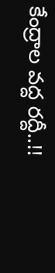కేంద్రాల వద్ద రద్దీ..!!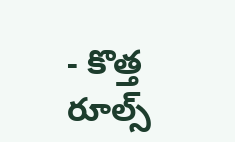- కొత్త రూల్స్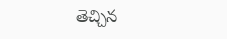తెచ్చిన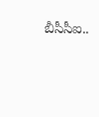బీసీసీఐ..